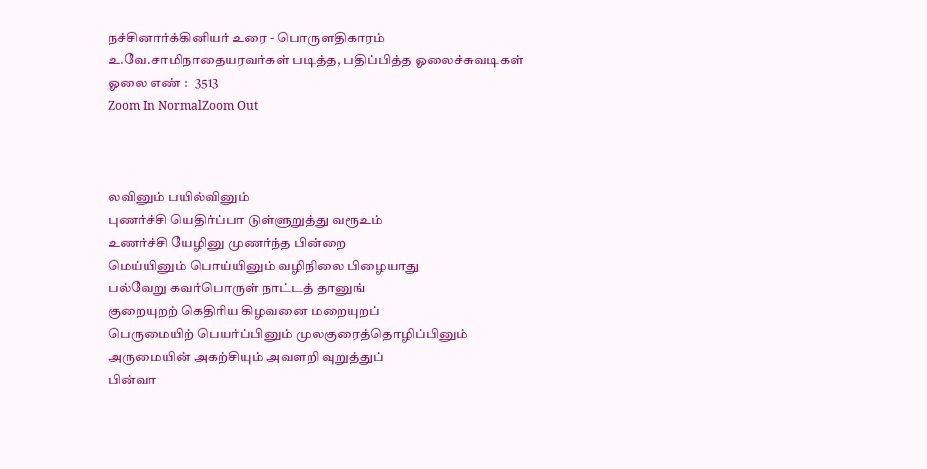நச்சினார்க்கினியர் உரை - பொருளதிகாரம்
உ.வே.சாமிநாதையரவர்கள் படித்த, பதிப்பித்த ஓலைச்சுவடிகள்
ஓலை எண் :   3513
Zoom In NormalZoom Out



லவினும் பயில்வினும்
புணர்ச்சி யெதிர்ப்பா டுள்ளுறுத்து வரூஉம்
உணர்ச்சி யேழினு முணர்ந்த பின்றை
மெய்யினும் பொய்யினும் வழிநிலை பிழையாது
பல்வேறு கவர்பொருள் நாட்டத் தானுங்
குறையுறற் கெதிரிய கிழவனை மறையுறப்
பெருமையிற் பெயர்ப்பினும் முலகுரைத்தொழிப்பினும்
அருமையின் அகற்சியும் அவளறி வுறுத்துப்
பின்வா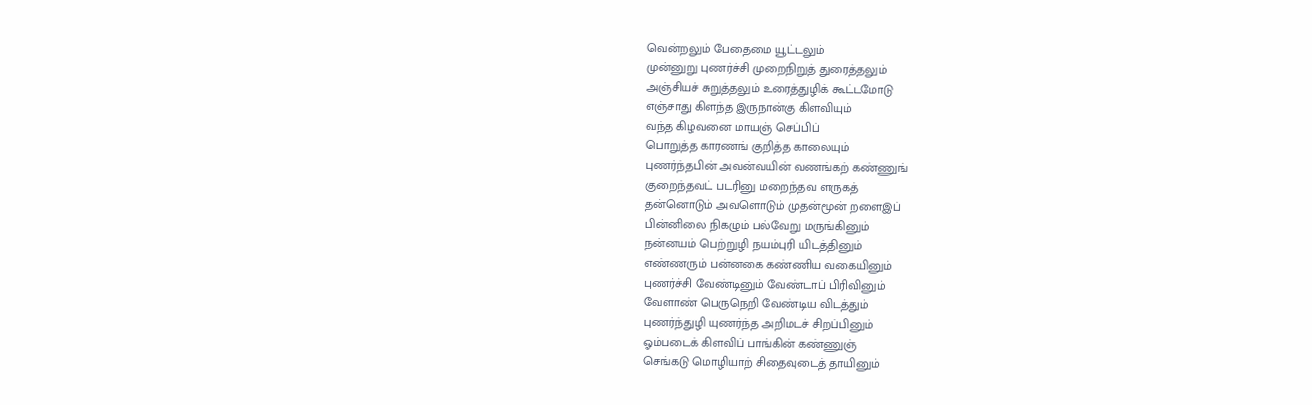வென்றலும் பேதைமை யூட்டலும்
முன்னுறு புணர்ச்சி முறைநிறுத் துரைத்தலும்
அஞ்சியச் சுறுத்தலும் உரைத்துழிக் கூட்டமோடு
எஞ்சாது கிளந்த இருநான்கு கிளவியும்
வந்த கிழவனை மாயஞ் செப்பிப்
பொறுத்த காரணங் குறித்த காலையும்
புணர்ந்தபின் அவன்வயின் வணங்கற் கண்ணுங்
குறைந்தவட் படரினு மறைந்தவ ளருகத்
தன்னொடும் அவளொடும் முதன்மூன் றளைஇப்
பின்னிலை நிகழும் பல்வேறு மருங்கினும்
நன்னயம் பெற்றுழி நயம்புரி யிடத்தினும்
எண்ணரும் பன்னகை கண்ணிய வகையினும்
புணர்ச்சி வேண்டினும் வேண்டாப் பிரிவினும்
வேளாண் பெருநெறி வேண்டிய விடத்தும்
புணர்ந்துழி யுணர்ந்த அறிமடச் சிறப்பினும்
ஓம்படைக் கிளவிப் பாங்கின் கண்ணுஞ்
செங்கடு மொழியாற் சிதைவுடைத் தாயினும்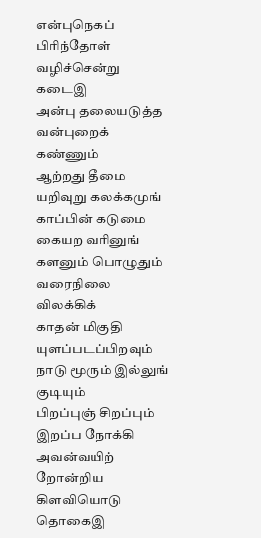என்புநெகப் பிரிந்தோள் வழிச்சென்று கடைஇ
அன்பு தலையடுத்த வன்புறைக் கண்ணும்
ஆற்றது தீமை யறிவுறு கலக்கமுங்
காப்பின் கடுமை கையற வரினுங்
களனும் பொழுதும் வரைநிலை விலக்கிக்
காதன் மிகுதி யுளப்படப்பிறவும்
நாடு மூரும் இல்லுங் குடியும்
பிறப்புஞ் சிறப்பும் இறப்ப நோக்கி
அவன்வயிற் றோன்றிய கிளவியொடு தொகைஇ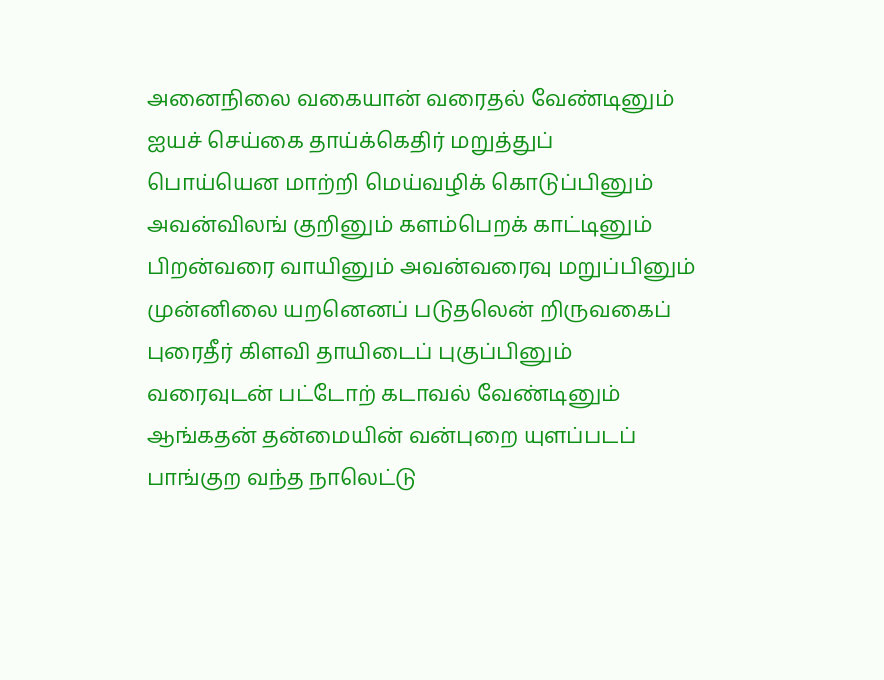அனைநிலை வகையான் வரைதல் வேண்டினும்
ஐயச் செய்கை தாய்க்கெதிர் மறுத்துப்
பொய்யென மாற்றி மெய்வழிக் கொடுப்பினும்
அவன்விலங் குறினும் களம்பெறக் காட்டினும்
பிறன்வரை வாயினும் அவன்வரைவு மறுப்பினும்
முன்னிலை யறனெனப் படுதலென் றிருவகைப்
புரைதீர் கிளவி தாயிடைப் புகுப்பினும்
வரைவுடன் பட்டோற் கடாவல் வேண்டினும்
ஆங்கதன் தன்மையின் வன்புறை யுளப்படப்
பாங்குற வந்த நாலெட்டு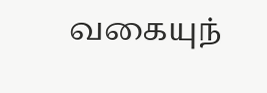வகையுந்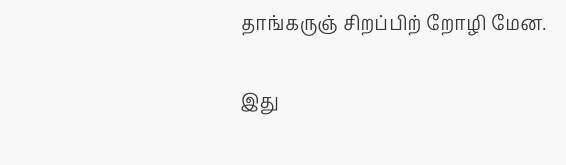தாங்கருஞ் சிறப்பிற் றோழி மேன.

இது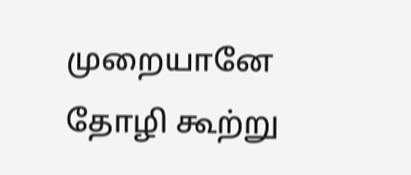முறையானே தோழி கூற்று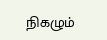நிகழும்